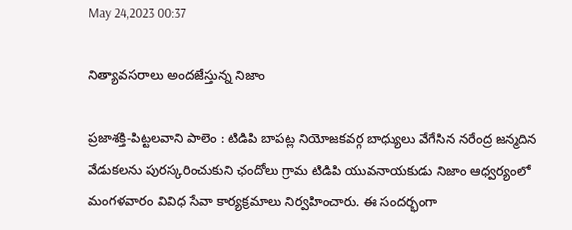May 24,2023 00:37

నిత్యావసరాలు అందజేస్తున్న నిజాం

ప్రజాశక్తి-పిట్టలవాని పాలెం : టిడిపి బాపట్ల నియోజకవర్గ బాధ్యులు వేగేసిన నరేంద్ర జన్మదిన వేడుకలను పురస్కరించుకుని ఛందోలు గ్రామ టిడిపి యువనాయకుడు నిజాం ఆధ్వర్యంలో మంగళవారం వివిధ సేవా కార్యక్రమాలు నిర్వహించారు. ఈ సందర్భంగా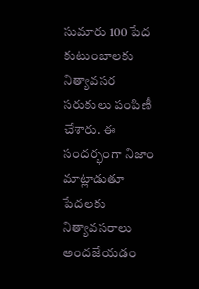సుమారు 100 పేద కుటుంబాలకు నిత్యావసర సరుకులు పంపిణీ చేశారు. ఈ సందర్భంగా నిజాం మాట్లాడుతూ పేదలకు నిత్యావసరాలు అందజేయడం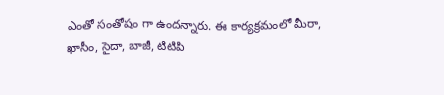ఎంతో సంతోషం గా ఉందన్నారు. ఈ కార్యక్రమంలో మీరా, ఖాసీం, సైదా, బాజీ, టిటిపి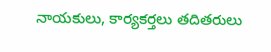నాయకులు, కార్యకర్తలు తదితరులు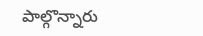పాల్గొన్నారు